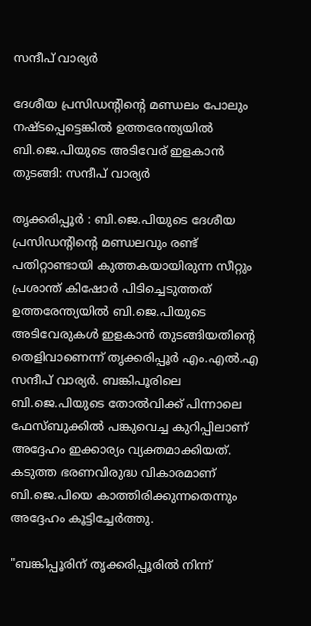സന്ദീപ് വാര്യർ

ദേശീയ പ്രസിഡന്റിന്റെ മണ്ഡലം പോലും നഷ്ടപ്പെട്ടെങ്കിൽ ഉത്തരേന്ത്യയിൽ ബി.ജെ.പിയുടെ അടിവേര് ഇളകാൻ തുടങ്ങി: സന്ദീപ് വാര്യർ

തൃക്കരിപ്പൂർ : ബി.ജെ.പിയുടെ ദേശീയ പ്രസിഡന്റിന്റെ മണ്ഡലവും രണ്ട് പതിറ്റാണ്ടായി കുത്തകയായിരുന്ന സീറ്റും പ്രശാന്ത് കിഷോർ പിടിച്ചെടുത്തത് ഉത്തരേന്ത്യയിൽ ബി.ജെ.പിയുടെ അടിവേരുകൾ ഇളകാൻ തുടങ്ങിയതിന്റെ തെളിവാണെന്ന് തൃക്കരിപ്പൂർ എം.എൽ.എ സന്ദീപ് വാര്യർ. ബങ്കിപൂരിലെ ബി.ജെ.പിയുടെ തോൽവിക്ക് പിന്നാലെ ഫേസ്ബുക്കിൽ പങ്കുവെച്ച കുറിപ്പിലാണ് അദ്ദേഹം ഇക്കാര്യം വ്യക്തമാക്കിയത്. കടുത്ത ഭരണവിരുദ്ധ വികാരമാണ് ബി.ജെ.പിയെ കാത്തിരിക്കുന്നതെന്നും അദ്ദേഹം കൂട്ടിച്ചേർത്തു.

"ബങ്കിപ്പൂരിന് തൃക്കരിപ്പൂരിൽ നിന്ന്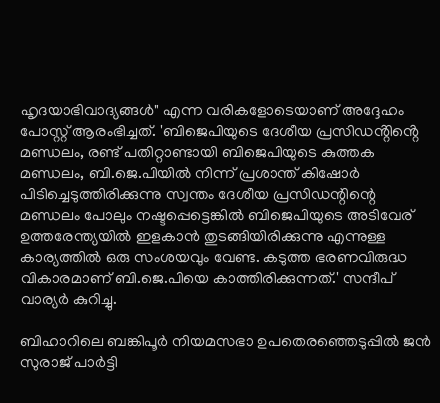ഹൃദയാഭിവാദ്യങ്ങൾ" എന്ന വരികളോടെയാണ് അദ്ദേഹം പോസ്റ്റ് ആരംഭിച്ചത്. 'ബിജെപിയുടെ ദേശീയ പ്രസിഡൻ്റിൻ്റെ മണ്ഡലം, രണ്ട് പതിറ്റാണ്ടായി ബിജെപിയുടെ കുത്തക മണ്ഡലം, ബി.ജെ.പിയിൽ നിന്ന് പ്രശാന്ത് കിഷോർ പിടിച്ചെടുത്തിരിക്കുന്നു സ്വന്തം ദേശീയ പ്രസിഡന്റിന്റെ മണ്ഡലം പോലും നഷ്ടപ്പെട്ടെങ്കിൽ ബിജെപിയുടെ അടിവേര് ഉത്തരേന്ത്യയിൽ ഇളകാൻ തുടങ്ങിയിരിക്കുന്നു എന്നുള്ള കാര്യത്തിൽ ഒരു സംശയവും വേണ്ട. കടുത്ത ഭരണവിരുദ്ധ വികാരമാണ് ബി.ജെ.പിയെ കാത്തിരിക്കുന്നത്.' സന്ദീപ് വാര്യർ കുറിച്ചു.

ബിഹാറിലെ ബങ്കിപൂർ നിയമസഭാ ഉപതെരഞ്ഞെടുപ്പിൽ ജൻ സുരാജ് പാർട്ടി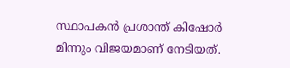സ്ഥാപകൻ പ്രശാന്ത് കിഷോർ മിന്നും വിജയമാണ് നേടിയത്.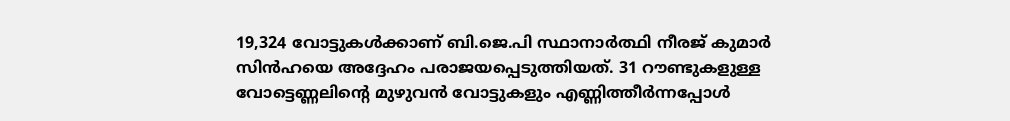19,324 വോട്ടുകൾക്കാണ് ബി.ജെ.പി സ്ഥാനാർത്ഥി നീരജ് കുമാർ സിൻഹയെ അദ്ദേഹം പരാജയപ്പെടുത്തിയത്. 31 റൗണ്ടുകളുള്ള വോട്ടെണ്ണലിന്റെ മുഴുവൻ വോട്ടുകളും എണ്ണിത്തീർന്നപ്പോൾ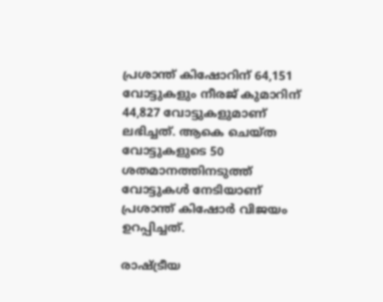പ്രശാന്ത് കിഷോറിന് 64,151 വോട്ടുകളും നീരജ് കുമാറിന് 44,827 വോട്ടുകളുമാണ് ലഭിച്ചത്. ആകെ ചെയ്ത വോട്ടുകളുടെ 50 ശതമാനത്തിനടുത്ത് വോട്ടുകൾ നേടിയാണ് പ്രശാന്ത് കിഷോർ വിജയം ഉറപ്പിച്ചത്.

രാഷ്ട്രീയ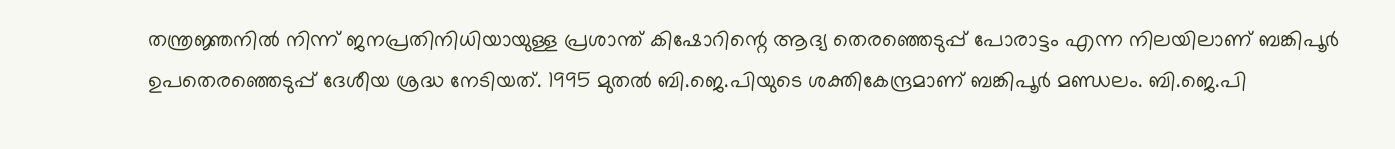തന്ത്രജ്ഞനിൽ നിന്ന് ജനപ്രതിനിധിയായുള്ള പ്രശാന്ത് കിഷോറിന്റെ ആദ്യ തെരഞ്ഞെടുപ്പ് പോരാട്ടം എന്ന നിലയിലാണ് ബങ്കിപൂർ ഉപതെരഞ്ഞെടുപ്പ് ദേശീയ ശ്രദ്ധ നേടിയത്. 1995 മുതൽ ബി.ജെ.പിയുടെ ശക്തികേന്ദ്രമാണ് ബങ്കിപൂർ മണ്ഡലം. ബി.ജെ.പി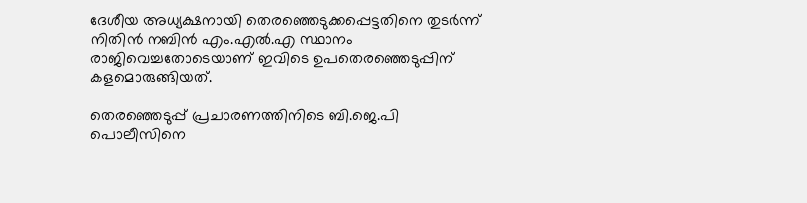ദേശീയ അധ്യക്ഷനായി തെരഞ്ഞെടുക്കപ്പെട്ടതിനെ തുടർന്ന് നിതിൻ നബിൻ എം.എൽ.എ സ്ഥാനം രാജിവെച്ചതോടെയാണ് ഇവിടെ ഉപതെരഞ്ഞെടുപ്പിന് കളമൊരുങ്ങിയത്.

തെരഞ്ഞെടുപ്പ് പ്രചാരണത്തിനിടെ ബി.ജെ.പി പൊലീസിനെ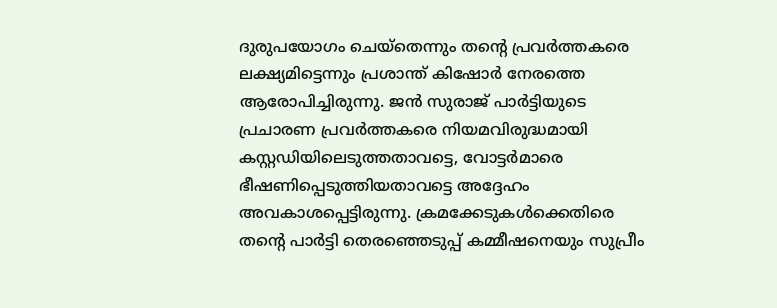ദുരുപയോഗം ചെയ്തെന്നും തന്റെ പ്രവർത്തകരെ ലക്ഷ്യമിട്ടെന്നും പ്രശാന്ത് കിഷോർ നേരത്തെ ആരോപിച്ചിരുന്നു. ജൻ സുരാജ് പാർട്ടിയുടെ പ്രചാരണ പ്രവർത്തകരെ നിയമവിരുദ്ധമായി കസ്റ്റഡിയിലെടുത്തതാവട്ടെ, വോട്ടർമാരെ ഭീഷണിപ്പെടുത്തിയതാവട്ടെ അദ്ദേഹം അവകാശപ്പെട്ടിരുന്നു. ക്രമക്കേടുകൾക്കെതിരെ തന്റെ പാർട്ടി തെരഞ്ഞെടുപ്പ് കമ്മീഷനെയും സുപ്രീം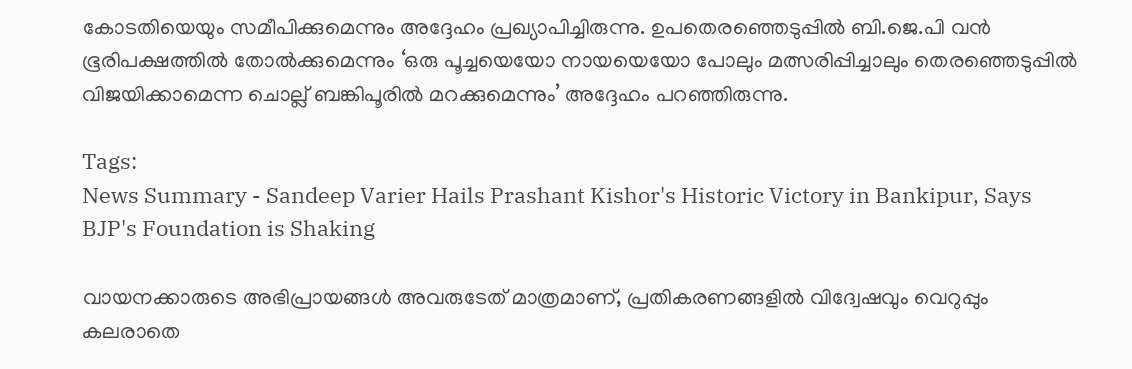കോടതിയെയും സമീപിക്കുമെന്നും അദ്ദേഹം പ്രഖ്യാപിച്ചിരുന്നു. ഉപതെരഞ്ഞെടുപ്പിൽ ബി.ജെ.പി വൻ ഭൂരിപക്ഷത്തിൽ തോൽക്കുമെന്നും ‘ഒരു പൂച്ചയെയോ നായയെയോ പോലും മത്സരിപ്പിച്ചാലും തെരഞ്ഞെടുപ്പിൽ വിജയിക്കാമെന്ന ചൊല്ല് ബങ്കിപൂരിൽ മറക്കുമെന്നും’ അദ്ദേഹം പറഞ്ഞിരുന്നു.

Tags:
News Summary - Sandeep Varier Hails Prashant Kishor's Historic Victory in Bankipur, Says BJP's Foundation is Shaking

വായനക്കാരുടെ അഭിപ്രായങ്ങള്‍ അവരുടേത് മാത്രമാണ്, പ്രതികരണങ്ങളിൽ വിദ്വേഷവും വെറുപ്പും കലരാതെ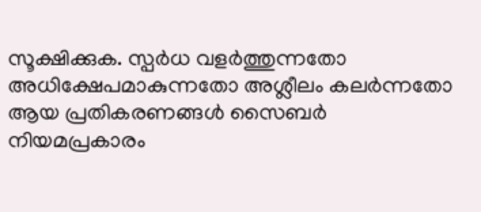സൂക്ഷിക്കുക. സ്പർധ വളർത്തുന്നതോ അധിക്ഷേപമാകുന്നതോ അശ്ലീലം കലർന്നതോ ആയ പ്രതികരണങ്ങൾ സൈബർ നിയമപ്രകാരം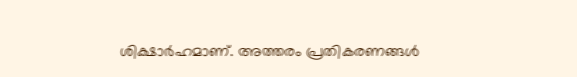ശിക്ഷാർഹമാണ്. അത്തരം പ്രതികരണങ്ങൾ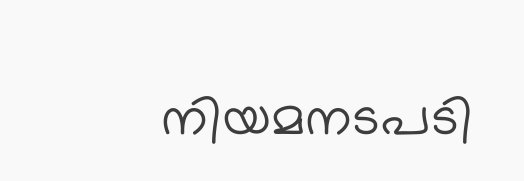നിയമനടപടി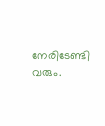നേരിടേണ്ടി വരും.